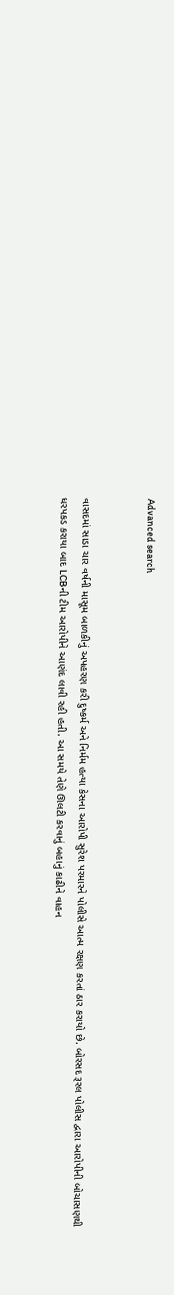Advanced search


વાસદમાં સાડા ચાર વર્ષની માસૂમ બાળકીનું અપહરણ કરી દુષ્કર્મ અને નિર્મમ હત્યા કેસના આરોપી સુરેશ પરમારને પોલીસે આત્મ રક્ષણ કરતાં ઠાર કરાયો છે. બોરસદ રૂરલ પોલીસ દ્વારા આરોપીની બોચાસણથી ધરપકડ કરાયા બાદ LCBની ટીમ આરોપીને આણંદ લાવી રહી હતી. આ સમયે તેણે ઊલટી કરવાનું બહાનું કાઢીને વાહન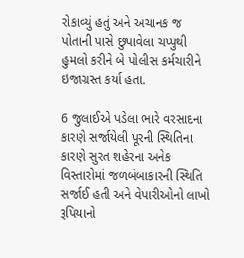રોકાવ્યું હતું અને અચાનક જ પોતાની પાસે છુપાવેલા ચપ્પુથી હુમલો કરીને બે પોલીસ કર્મચારીને ઇજાગ્રસ્ત કર્યા હતા.

6 જુલાઈએ પડેલા ભારે વરસાદના કારણે સર્જાયેલી પૂરની સ્થિતિના કારણે સુરત શહેરના અનેક વિસ્તારોમાં જળબંબાકારની સ્થિતિ સર્જાઈ હતી અને વેપારીઓનો લાખો રૂપિયાનો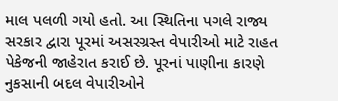માલ પલળી ગયો હતો. આ સ્થિતિના પગલે રાજ્ય સરકાર દ્વારા પૂરમાં અસરગ્રસ્ત વેપારીઓ માટે રાહત પેકેજની જાહેરાત કરાઈ છે. પૂરનાં પાણીના કારણે નુકસાની બદલ વેપારીઓને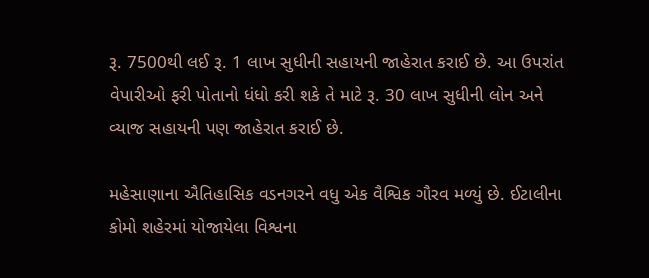રૂ. 7500થી લઈ રૂ. 1 લાખ સુધીની સહાયની જાહેરાત કરાઈ છે. આ ઉપરાંત વેપારીઓ ફરી પોતાનો ધંધો કરી શકે તે માટે રૂ. 30 લાખ સુધીની લોન અને વ્યાજ સહાયની પણ જાહેરાત કરાઈ છે.

મહેસાણાના ઐતિહાસિક વડનગરને વધુ એક વૈશ્વિક ગૌરવ મળ્યું છે. ઈટાલીના કોમો શહેરમાં યોજાયેલા વિશ્વના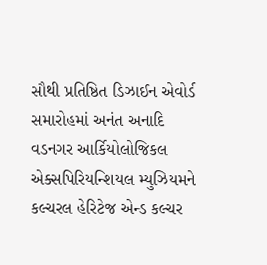સૌથી પ્રતિષ્ઠિત ડિઝાઈન એવોર્ડ સમારોહમાં અનંત અનાદિ વડનગર આર્કિયોલોજિકલ એક્સપિરિયન્શિયલ મ્યુઝિયમને કલ્ચરલ હેરિટેજ એન્ડ કલ્ચર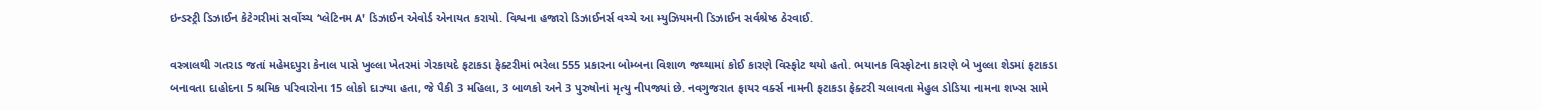ઇન્ડસ્ટ્રી ડિઝાઈન કેટેગરીમાં સર્વોચ્ચ ‘પ્લેટિનમ A' ડિઝાઈન એવોર્ડ એનાયત કરાયો. વિશ્વના હજારો ડિઝાઈનર્સ વચ્ચે આ મ્યુઝિયમની ડિઝાઈન સર્વશ્રેષ્ઠ ઠેરવાઈ.

વસ્ત્રાલથી ગતરાડ જતાં મહેમદપુરા કેનાલ પાસે ખુલ્લા ખેતરમાં ગેરકાયદે ફટાકડા ફેક્ટરીમાં ભરેલા 555 પ્રકારના બોમ્બના વિશાળ જથ્થામાં કોઈ કારણે વિસ્ફોટ થયો હતો. ભયાનક વિસ્ફોટના કારણે બે ખુલ્લા શેડમાં ફટાકડા બનાવતા દાહોદના 5 શ્રમિક પરિવારોના 15 લોકો દાઝ્યા હતા, જે પૈકી 3 મહિલા, 3 બાળકો અને 3 પુરુષોનાં મૃત્યુ નીપજ્યાં છે. નવગુજરાત ફાયર વર્ક્સ નામની ફટાકડા ફેક્ટરી ચલાવતા મેહુલ ડોડિયા નામના શખ્સ સામે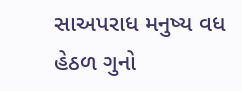સાઅપરાધ મનુષ્ય વધ હેઠળ ગુનો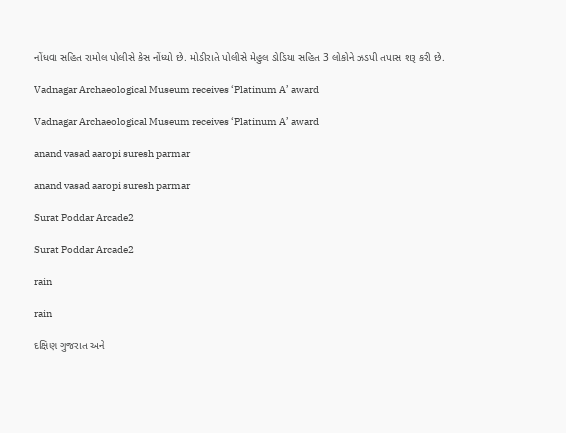નોંધવા સહિત રામોલ પોલીસે કેસ નોંધ્યો છે. મોડીરાતે પોલીસે મેહુલ ડોડિયા સહિત 3 લોકોને ઝડપી તપાસ શરૂ કરી છે.

Vadnagar Archaeological Museum receives ‘Platinum A’ award

Vadnagar Archaeological Museum receives ‘Platinum A’ award

anand vasad aaropi suresh parmar

anand vasad aaropi suresh parmar

Surat Poddar Arcade2

Surat Poddar Arcade2

rain

rain

દક્ષિણ ગુજરાત અને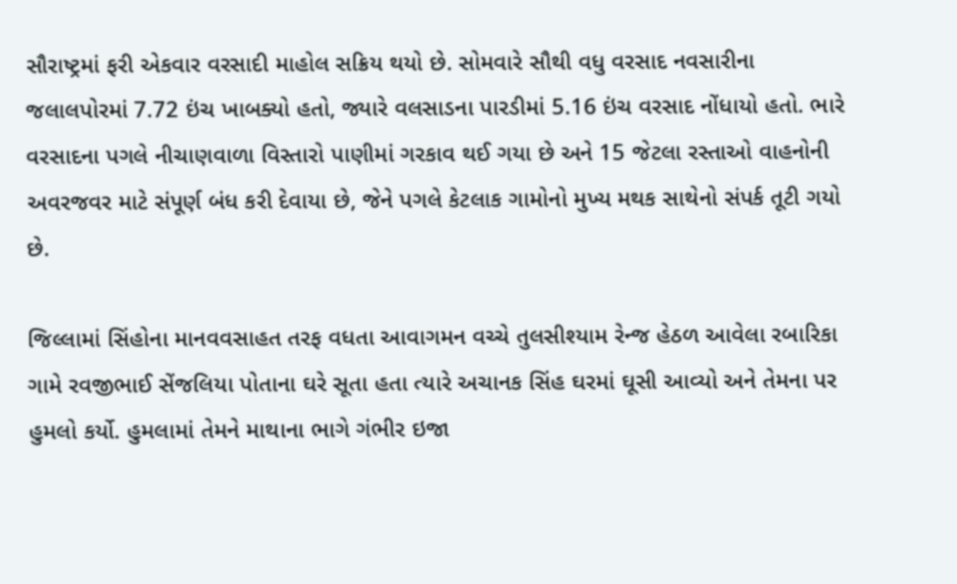સૌરાષ્ટ્રમાં ફરી એકવાર વરસાદી માહોલ સક્રિય થયો છે. સોમવારે સૌથી વધુ વરસાદ નવસારીના જલાલપોરમાં 7.72 ઇંચ ખાબક્યો હતો, જ્યારે વલસાડના પારડીમાં 5.16 ઇંચ વરસાદ નોંધાયો હતો. ભારે વરસાદના પગલે નીચાણવાળા વિસ્તારો પાણીમાં ગરકાવ થઈ ગયા છે અને 15 જેટલા રસ્તાઓ વાહનોની અવરજવર માટે સંપૂર્ણ બંધ કરી દેવાયા છે, જેને પગલે કેટલાક ગામોનો મુખ્ય મથક સાથેનો સંપર્ક તૂટી ગયો છે.

જિલ્લામાં સિંહોના માનવવસાહત તરફ વધતા આવાગમન વચ્ચે તુલસીશ્યામ રેન્જ હેઠળ આવેલા રબારિકા ગામે રવજીભાઈ સેંજલિયા પોતાના ઘરે સૂતા હતા ત્યારે અચાનક સિંહ ઘરમાં ઘૂસી આવ્યો અને તેમના પર હુમલો કર્યો. હુમલામાં તેમને માથાના ભાગે ગંભીર ઇજા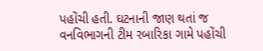પહોંચી હતી. ઘટનાની જાણ થતાં જ વનવિભાગની ટીમ રબારિકા ગામે પહોંચી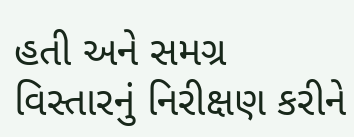હતી અને સમગ્ર વિસ્તારનું નિરીક્ષણ કરીને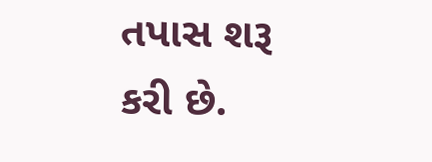તપાસ શરૂ કરી છે.